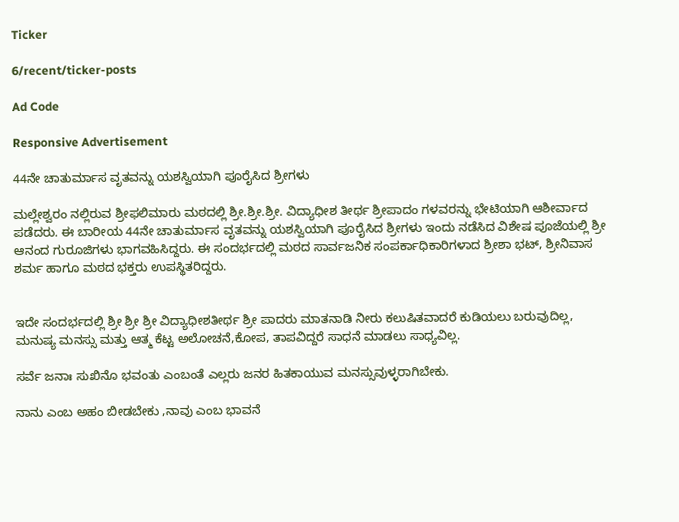Ticker

6/recent/ticker-posts

Ad Code

Responsive Advertisement

44ನೇ ಚಾತುರ್ಮಾಸ ವೃತವನ್ನು ಯಶಸ್ವಿಯಾಗಿ ಪೂರೈಸಿದ ಶ್ರೀಗಳು

ಮಲ್ಲೇಶ್ವರಂ ನಲ್ಲಿರುವ ಶ್ರೀಫಲಿಮಾರು ಮಠದಲ್ಲಿ ಶ್ರೀ.ಶ್ರೀ.ಶ್ರೀ. ವಿದ್ಯಾಧೀಶ ತೀರ್ಥ ಶ್ರೀಪಾದಂ ಗಳವರನ್ನು ಭೇಟಿಯಾಗಿ ಆಶೀರ್ವಾದ ಪಡೆದರು. ಈ ಬಾರೀಯ 44ನೇ ಚಾತುರ್ಮಾಸ ವೃತವನ್ನು ಯಶಸ್ವಿಯಾಗಿ ಪೂರೈಸಿದ ಶ್ರೀಗಳು ಇಂದು ನಡೆಸಿದ ವಿಶೇಷ ಪೂಜೆಯಲ್ಲಿ ಶ್ರೀ ಆನಂದ ಗುರೂಜಿಗಳು ಭಾಗವಹಿಸಿದ್ದರು. ಈ ಸಂದರ್ಭದಲ್ಲಿ ಮಠದ ಸಾರ್ವಜನಿಕ ಸಂಪರ್ಕಾಧಿಕಾರಿಗಳಾದ ಶ್ರೀಶಾ ಭಟ್, ಶ್ರೀನಿವಾಸ ಶರ್ಮ ಹಾಗೂ ಮಠದ ಭಕ್ತರು ಉಪಸ್ಥಿತರಿದ್ದರು.


ಇದೇ ಸಂದರ್ಭದಲ್ಲಿ ಶ್ರೀ ಶ್ರೀ ಶ್ರೀ ವಿದ್ಯಾಧೀಶತೀರ್ಥ ಶ್ರೀ ಪಾದರು ಮಾತನಾಡಿ ನೀರು ಕಲುಷಿತವಾದರೆ ಕುಡಿಯಲು ಬರುವುದಿಲ್ಲ, ಮನುಷ್ಯ ಮನಸ್ಸು ಮತ್ತು ಆತ್ಮ ಕೆಟ್ಟ ಅಲೋಚನೆ,ಕೋಪ, ತಾಪವಿದ್ದರೆ ಸಾಧನೆ ಮಾಡಲು ಸಾಧ್ಯವಿಲ್ಲ.

ಸರ್ವೆ ಜನಾಃ ಸುಖಿನೊ ಭವಂತು ಎಂಬಂತೆ ಎಲ್ಲರು ಜನರ ಹಿತಕಾಯುವ ಮನಸ್ಸುವುಳ್ಳರಾಗಿಬೇಕು.

ನಾನು ಎಂಬ ಅಹಂ ಬೀಡಬೇಕು ,ನಾವು ಎಂಬ ಭಾವನೆ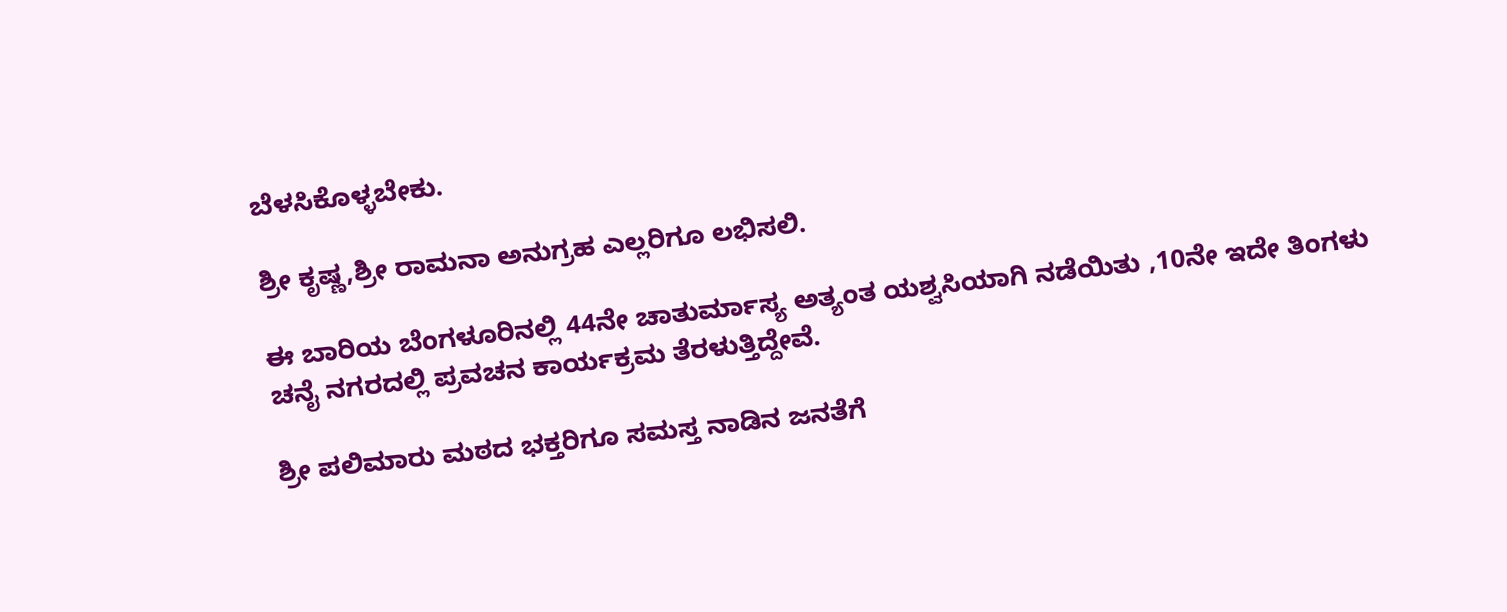ಬೆಳಸಿಕೊಳ್ಳಬೇಕು.

ಶ್ರೀ ಕೃಷ್ಣ,ಶ್ರೀ ರಾಮನಾ ಅನುಗ್ರಹ ಎಲ್ಲರಿಗೂ ಲಭಿಸಲಿ.

ಈ ಬಾರಿಯ ಬೆಂಗಳೂರಿನಲ್ಲಿ 44ನೇ ಚಾತುರ್ಮಾಸ್ಯ ಅತ್ಯಂತ ಯಶ್ವಸಿಯಾಗಿ ನಡೆಯಿತು ,10ನೇ ಇದೇ ತಿಂಗಳು ಚನೈ ನಗರದಲ್ಲಿ ಪ್ರವಚನ ಕಾರ್ಯಕ್ರಮ ತೆರಳುತ್ತಿದ್ದೇವೆ.

ಶ್ರೀ ಪಲಿಮಾರು ಮಠದ ಭಕ್ತರಿಗೂ ಸಮಸ್ತ ನಾಡಿನ ಜನತೆಗೆ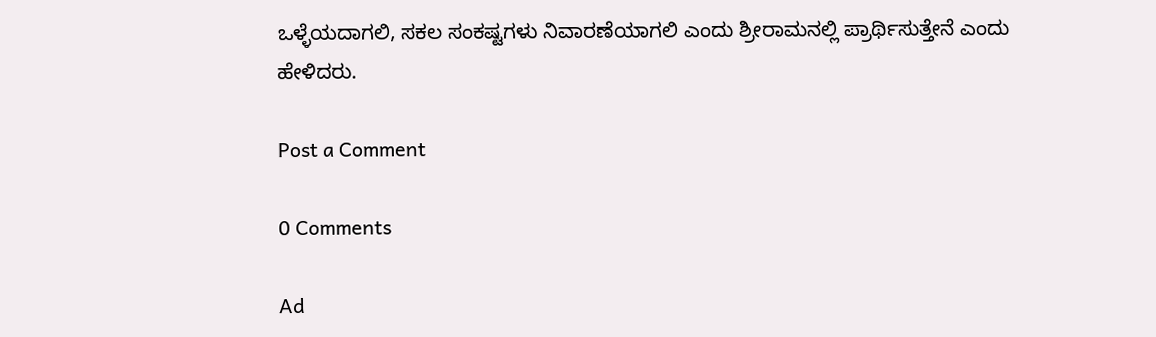ಒಳ್ಳೆಯದಾಗಲಿ, ಸಕಲ ಸಂಕಷ್ಟಗಳು ನಿವಾರಣೆಯಾಗಲಿ ಎಂದು ಶ್ರೀರಾಮನಲ್ಲಿ ಪ್ರಾರ್ಥಿಸುತ್ತೇನೆ ಎಂದು ಹೇಳಿದರು.

Post a Comment

0 Comments

Ad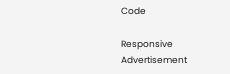Code

Responsive Advertisement